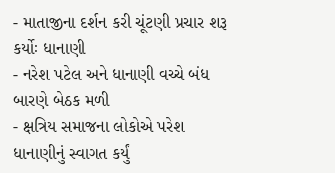- માતાજીના દર્શન કરી ચૂંટણી પ્રચાર શરૂ કર્યોઃ ધાનાણી
- નરેશ પટેલ અને ધાનાણી વચ્ચે બંધ બારણે બેઠક મળી
- ક્ષત્રિય સમાજના લોકોએ પરેશ ધાનાણીનું સ્વાગત કર્યું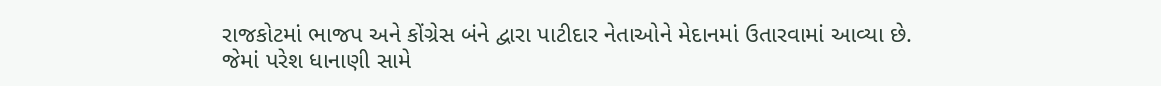રાજકોટમાં ભાજપ અને કોંગ્રેસ બંને દ્વારા પાટીદાર નેતાઓને મેદાનમાં ઉતારવામાં આવ્યા છે. જેમાં પરેશ ધાનાણી સામે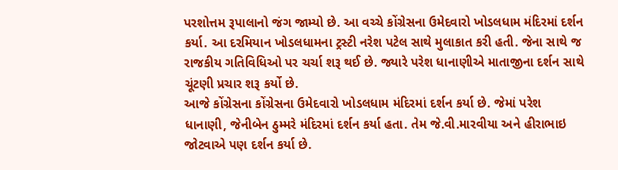પરશોત્તમ રૂપાલાનો જંગ જામ્યો છે. આ વચ્ચે કોંગ્રેસના ઉમેદવારો ખોડલધામ મંદિરમાં દર્શન કર્યા. આ દરમિયાન ખોડલધામના ટ્રસ્ટી નરેશ પટેલ સાથે મુલાકાત કરી હતી. જેના સાથે જ રાજકીય ગતિવિધિઓ પર ચર્ચા શરૂ થઈ છે. જ્યારે પરેશ ધાનાણીએ માતાજીના દર્શન સાથે ચૂંટણી પ્રચાર શરૂ કર્યો છે.
આજે કોંગ્રેસના કોંગ્રેસના ઉમેદવારો ખોડલધામ મંદિરમાં દર્શન કર્યા છે. જેમાં પરેશ ધાનાણી, જેનીબેન ઠુમ્મરે મંદિરમાં દર્શન કર્યા હતા. તેમ જે.વી.મારવીયા અને હીરાભાઇ જોટવાએ પણ દર્શન કર્યા છે.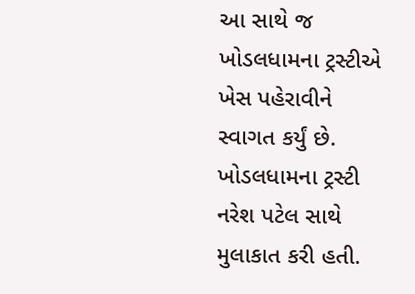આ સાથે જ ખોડલધામના ટ્રસ્ટીએ ખેસ પહેરાવીને સ્વાગત કર્યું છે. ખોડલધામના ટ્રસ્ટી નરેશ પટેલ સાથે મુલાકાત કરી હતી.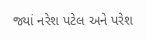જ્યાં નરેશ પટેલ અને પરેશ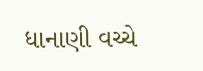ધાનાણી વચ્ચે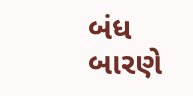બંધ બારણે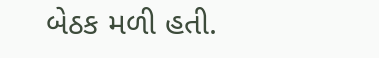બેઠક મળી હતી.